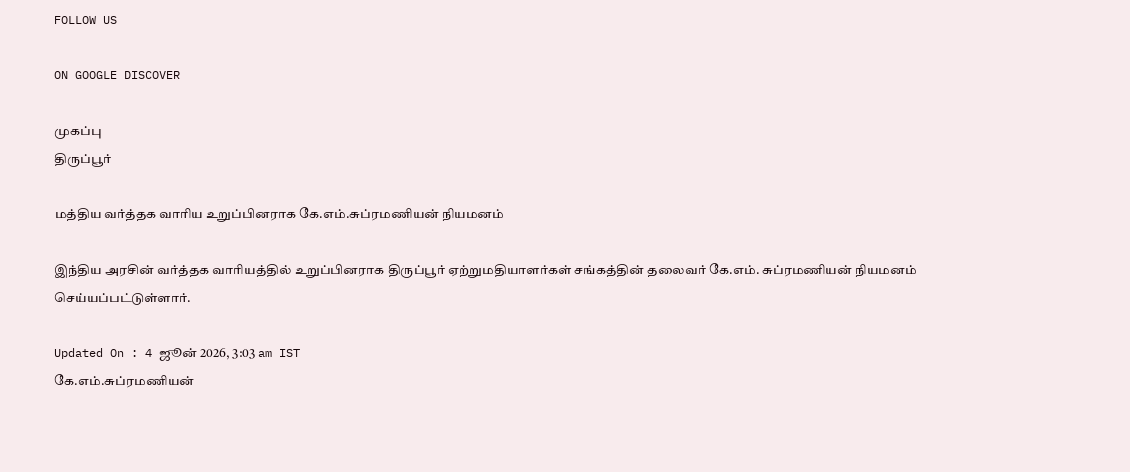FOLLOW US

ON GOOGLE DISCOVER

முகப்பு
திருப்பூர்

மத்திய வர்த்தக வாரிய உறுப்பினராக கே.எம்.சுப்ரமணியன் நியமனம்

இந்திய அரசின் வர்த்தக வாரியத்தில் உறுப்பினராக திருப்பூர் ஏற்றுமதியாளர்கள் சங்கத்தின் தலைவர் கே.எம். சுப்ரமணியன் நியமனம் செய்யப்பட்டுள்ளார்.

Updated On : 4 ஜூன் 2026, 3:03 am IST
கே.எம்.சுப்ரமணியன்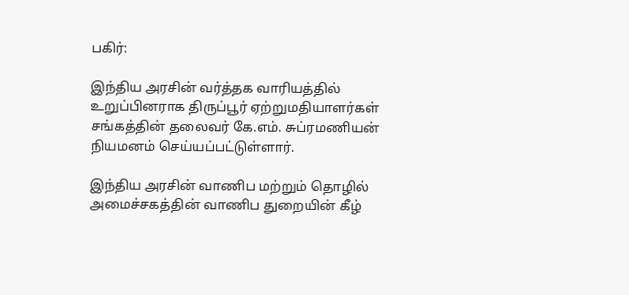பகிர்:

இந்திய அரசின் வர்த்தக வாரியத்தில் உறுப்பினராக திருப்பூர் ஏற்றுமதியாளர்கள் சங்கத்தின் தலைவர் கே.எம். சுப்ரமணியன் நியமனம் செய்யப்பட்டுள்ளார்.

இந்திய அரசின் வாணிப மற்றும் தொழில் அமைச்சகத்தின் வாணிப துறையின் கீழ்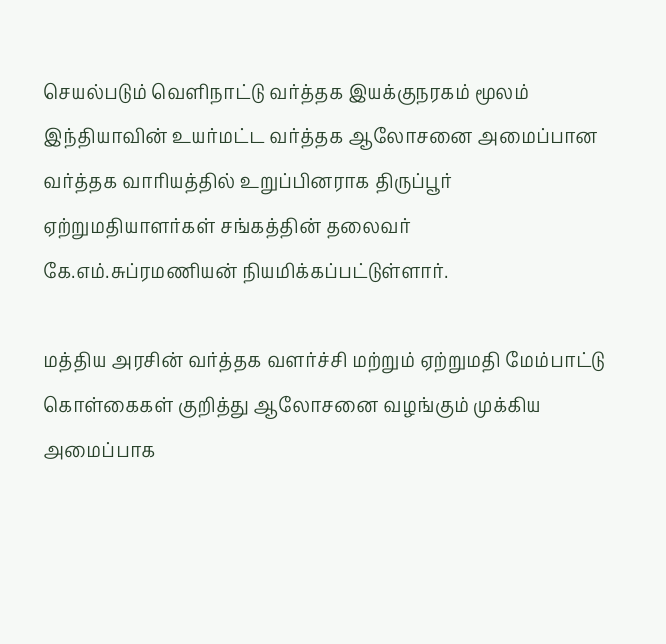செயல்படும் வெளிநாட்டு வர்த்தக இயக்குநரகம் மூலம் இந்தியாவின் உயர்மட்ட வர்த்தக ஆலோசனை அமைப்பான வர்த்தக வாரியத்தில் உறுப்பினராக திருப்பூர் ஏற்றுமதியாளர்கள் சங்கத்தின் தலைவர் கே.எம்.சுப்ரமணியன் நியமிக்கப்பட்டுள்ளார்.

மத்திய அரசின் வர்த்தக வளர்ச்சி மற்றும் ஏற்றுமதி மேம்பாட்டு கொள்கைகள் குறித்து ஆலோசனை வழங்கும் முக்கிய அமைப்பாக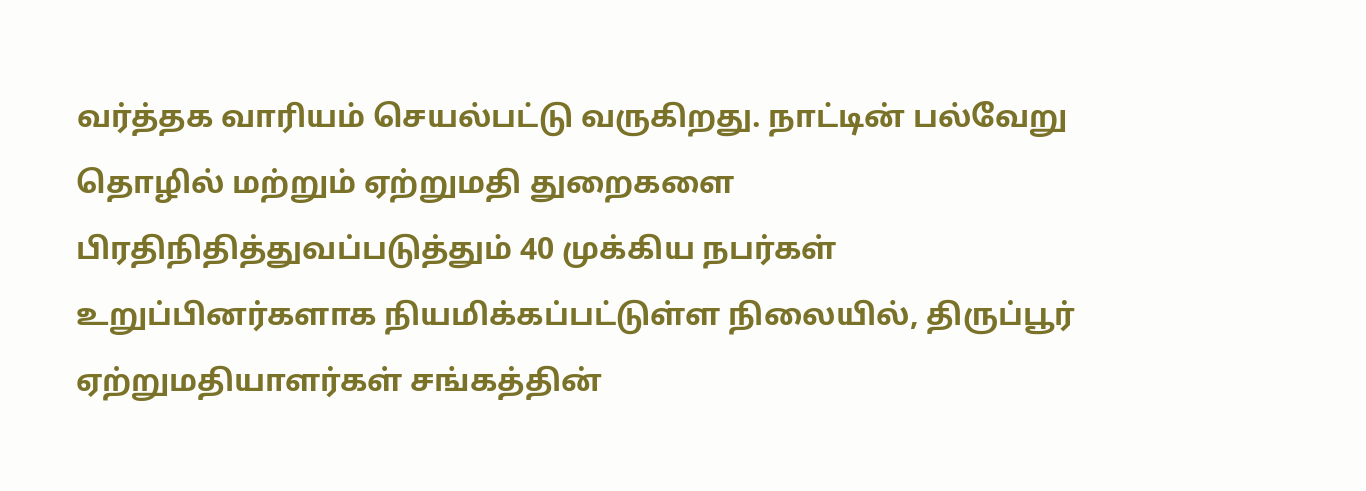வர்த்தக வாரியம் செயல்பட்டு வருகிறது. நாட்டின் பல்வேறு தொழில் மற்றும் ஏற்றுமதி துறைகளை பிரதிநிதித்துவப்படுத்தும் 40 முக்கிய நபர்கள் உறுப்பினர்களாக நியமிக்கப்பட்டுள்ள நிலையில், திருப்பூர் ஏற்றுமதியாளர்கள் சங்கத்தின்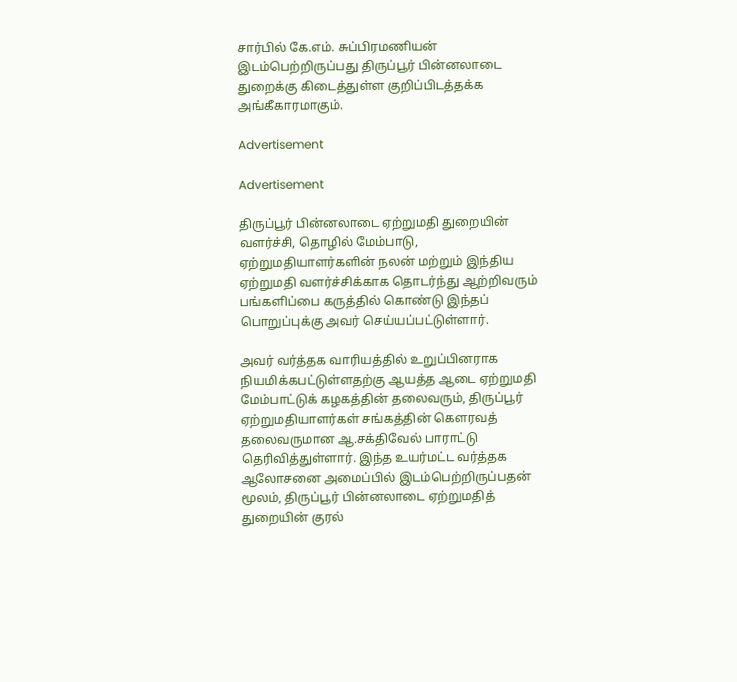சார்பில் கே.எம். சுப்பிரமணியன் இடம்பெற்றிருப்பது திருப்பூர் பின்னலாடை துறைக்கு கிடைத்துள்ள குறிப்பிடத்தக்க அங்கீகாரமாகும்.

Advertisement

Advertisement

திருப்பூர் பின்னலாடை ஏற்றுமதி துறையின் வளர்ச்சி, தொழில் மேம்பாடு, ஏற்றுமதியாளர்களின் நலன் மற்றும் இந்திய ஏற்றுமதி வளர்ச்சிக்காக தொடர்ந்து ஆற்றிவரும் பங்களிப்பை கருத்தில் கொண்டு இந்தப் பொறுப்புக்கு அவர் செய்யப்பட்டுள்ளார்.

அவர் வர்த்தக வாரியத்தில் உறுப்பினராக நியமிக்கபட்டுள்ளதற்கு ஆயத்த ஆடை ஏற்றுமதி மேம்பாட்டுக் கழகத்தின் தலைவரும், திருப்பூர் ஏற்றுமதியாளர்கள் சங்கத்தின் கௌரவத் தலைவருமான ஆ.சக்திவேல் பாராட்டு தெரிவித்துள்ளார். இந்த உயர்மட்ட வர்த்தக ஆலோசனை அமைப்பில் இடம்பெற்றிருப்பதன் மூலம், திருப்பூர் பின்னலாடை ஏற்றுமதித் துறையின் குரல்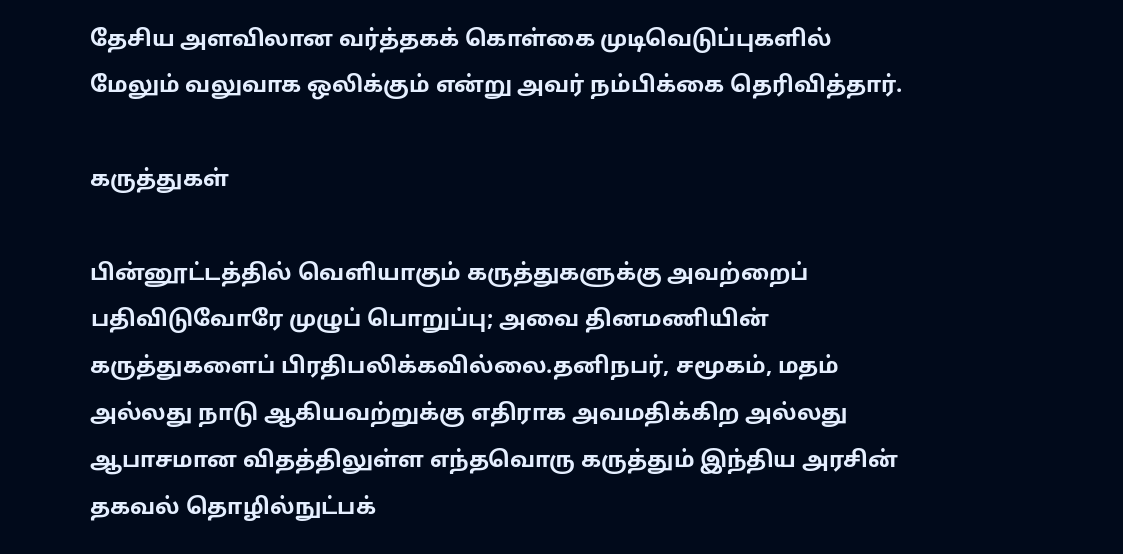தேசிய அளவிலான வர்த்தகக் கொள்கை முடிவெடுப்புகளில் மேலும் வலுவாக ஒலிக்கும் என்று அவர் நம்பிக்கை தெரிவித்தார்.

கருத்துகள்

பின்னூட்டத்தில் வெளியாகும் கருத்துகளுக்கு அவற்றைப் பதிவிடுவோரே முழுப் பொறுப்பு; அவை தினமணியின் கருத்துகளைப் பிரதிபலிக்கவில்லை.தனிநபர், சமூகம், மதம் அல்லது நாடு ஆகியவற்றுக்கு எதிராக அவமதிக்கிற அல்லது ஆபாசமான விதத்திலுள்ள எந்தவொரு கருத்தும் இந்திய அரசின் தகவல் தொழில்நுட்பக்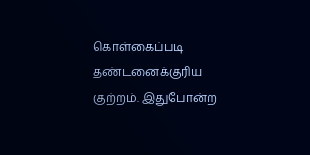கொள்கைப்படி தண்டனைக்குரிய குற்றம். இதுபோன்ற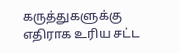கருத்துகளுக்கு எதிராக உரிய சட்ட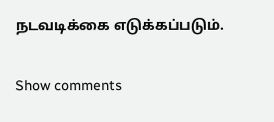நடவடிக்கை எடுக்கப்படும்.

Show comments